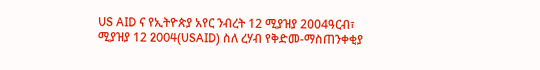US AID ና የኢትዮጵያ አየር ንብረት 12 ሚያዝያ 2004ዓርብ፣ ሚያዝያ 12 2004(USAID) ስለ ረሃብ የቅድመ-ማስጠንቀቂያ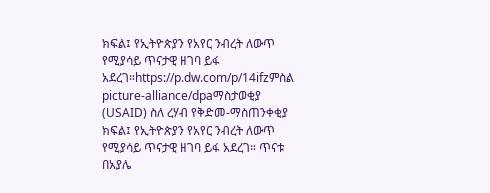ክፍል፤ የኢትዮጵያን የአየር ንብረት ለውጥ የሚያሳይ ጥናታዊ ዘገባ ይፋ አደረገ።https://p.dw.com/p/14ifzምስል picture-alliance/dpaማስታወቂያ (USAID) ስለ ረሃብ የቅድመ-ማስጠንቀቂያ ክፍል፤ የኢትዮጵያን የአየር ንብረት ለውጥ የሚያሳይ ጥናታዊ ዘገባ ይፋ አደረገ። ጥናቱ በአያሌ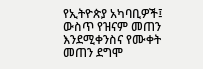የኢትዮጵያ አካባቢዎች፤ ውስጥ የዝናም መጠን እንደሚቀንስና የሙቀት መጠን ደግሞ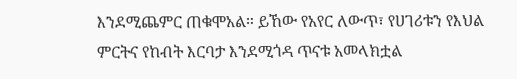እንደሚጨምር ጠቁሞአል። ይኸው የአየር ለውጥ፣ የሀገሪቱን የእህል ምርትና የከብት እርባታ እንደሚጎዳ ጥናቱ አመላክቷል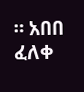። አበበ ፈለቀ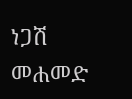ነጋሽ መሐመድ